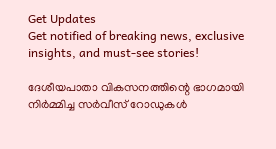Get Updates
Get notified of breaking news, exclusive insights, and must-see stories!

ദേശീയപാതാ വികസനത്തിന്റെ ഭാഗമായി നിർമ്മിച്ച സർവീസ് റോഡുകൾ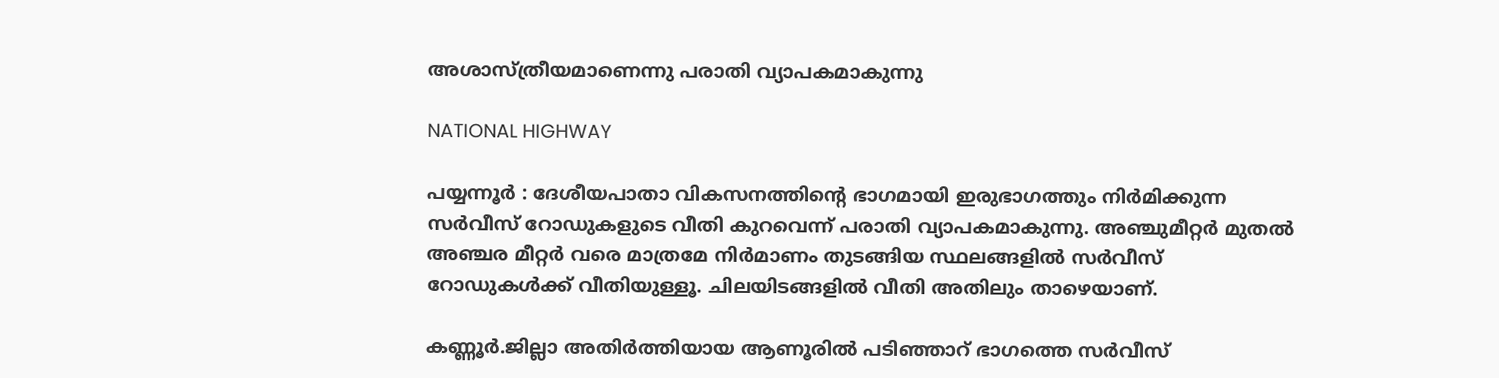അശാസ്ത്രീയമാണെന്നു പരാതി വ്യാപകമാകുന്നു

NATIONAL HIGHWAY

പയ്യന്നൂര്‍ : ദേശീയപാതാ വികസനത്തിന്റെ ഭാഗമായി ഇരുഭാഗത്തും നിര്‍മിക്കുന്ന സര്‍വീസ് റോഡുകളുടെ വീതി കുറവെന്ന് പരാതി വ്യാപകമാകുന്നു. അഞ്ചുമീറ്റര്‍ മുതല്‍ അഞ്ചര മീറ്റര്‍ വരെ മാത്രമേ നിര്‍മാണം തുടങ്ങിയ സ്ഥലങ്ങളില്‍ സര്‍വീസ് റോഡുകള്‍ക്ക് വീതിയുള്ളൂ. ചിലയിടങ്ങളില്‍ വീതി അതിലും താഴെയാണ്.

കണ്ണൂര്‍.ജില്ലാ അതിര്‍ത്തിയായ ആണൂരില്‍ പടിഞ്ഞാറ് ഭാഗത്തെ സര്‍വീസ്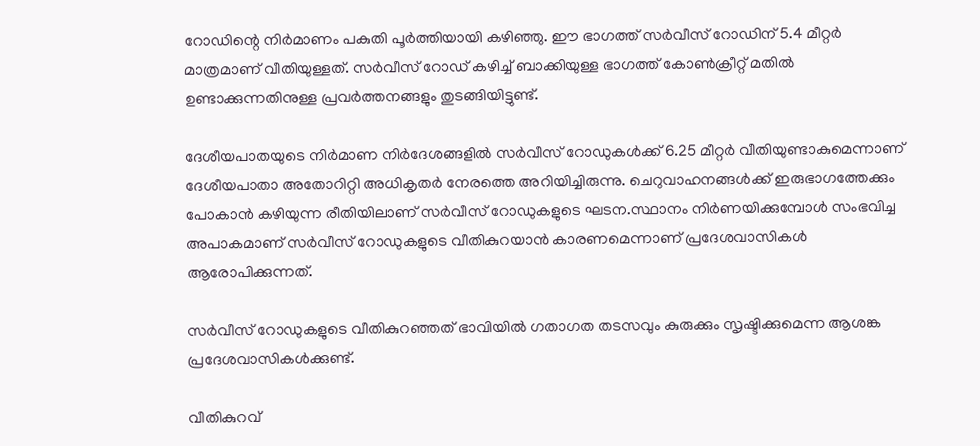റോഡിന്റെ നിര്‍മാണം പകുതി പൂര്‍ത്തിയായി കഴിഞ്ഞു. ഈ ഭാഗത്ത് സര്‍വീസ് റോഡിന് 5.4 മീറ്റര്‍ മാത്രമാണ് വീതിയുള്ളത്. സര്‍വീസ് റോഡ് കഴിച്ച് ബാക്കിയുള്ള ഭാഗത്ത് കോണ്‍ക്രീറ്റ് മതില്‍ ഉണ്ടാക്കുന്നതിനുള്ള പ്രവര്‍ത്തനങ്ങളും തുടങ്ങിയിട്ടുണ്ട്.

ദേശീയപാതയുടെ നിര്‍മാണ നിര്‍ദേശങ്ങളില്‍ സര്‍വീസ് റോഡുകള്‍ക്ക് 6.25 മീറ്റര്‍ വീതിയുണ്ടാകുമെന്നാണ് ദേശീയപാതാ അതോറിറ്റി അധികൃതര്‍ നേരത്തെ അറിയിച്ചിരുന്നു. ചെറുവാഹനങ്ങള്‍ക്ക് ഇരുഭാഗത്തേക്കും പോകാന്‍ കഴിയുന്ന രീതിയിലാണ് സര്‍വീസ് റോഡുകളുടെ ഘടന.സ്ഥാനം നിര്‍ണയിക്കുമ്പോള്‍ സംഭവിച്ച അപാകമാണ് സര്‍വീസ് റോഡുകളുടെ വീതികുറയാന്‍ കാരണമെന്നാണ് പ്രദേശവാസികള്‍ ആരോപിക്കുന്നത്.

സര്‍വീസ് റോഡുകളുടെ വീതികുറഞ്ഞത് ഭാവിയില്‍ ഗതാഗത തടസവും കുരുക്കും സൃഷ്ടിക്കുമെന്ന ആശങ്ക പ്രദേശവാസികള്‍ക്കുണ്ട്.

വീതികുറവ്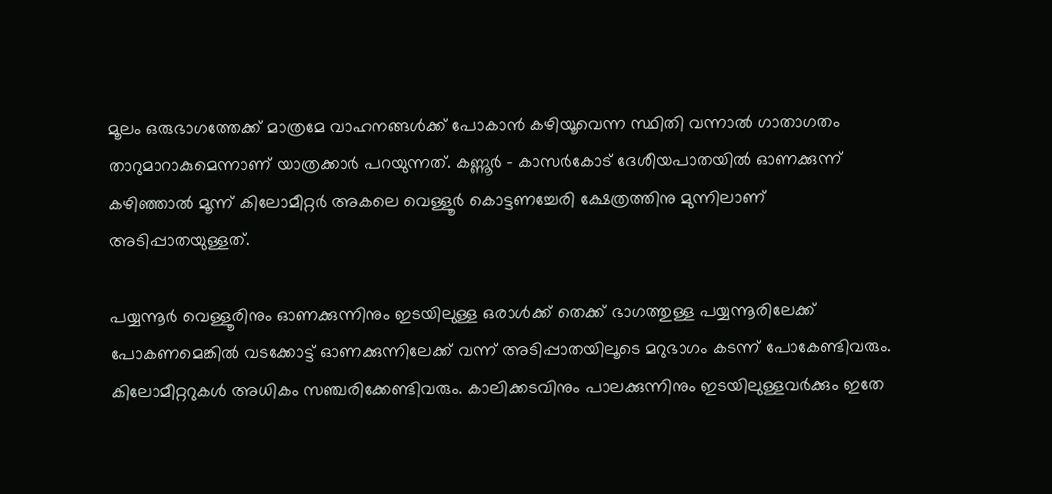മൂലം ഒരുഭാഗത്തേക്ക് മാത്രമേ വാഹനങ്ങള്‍ക്ക് പോകാന്‍ കഴിയൂവെന്ന സ്ഥിതി വന്നാല്‍ ഗാതാഗതം താറുമാറാകുമെന്നാണ് യാത്രക്കാര്‍ പറയുന്നത്. കണ്ണൂര്‍ - കാസര്‍കോട് ദേശീയപാതയില്‍ ഓണക്കുന്ന് കഴിഞ്ഞാല്‍ മൂന്ന് കിലോമീറ്റര്‍ അകലെ വെള്ളൂര്‍ കൊട്ടണച്ചേരി ക്ഷേത്രത്തിനു മുന്നിലാണ് അടിപ്പാതയുള്ളത്.

പയ്യന്നൂര്‍ വെള്ളൂരിനും ഓണക്കുന്നിനും ഇടയിലുള്ള ഒരാള്‍ക്ക് തെക്ക് ഭാഗത്തുള്ള പയ്യന്നൂരിലേക്ക് പോകണമെങ്കില്‍ വടക്കോട്ട് ഓണക്കുന്നിലേക്ക് വന്ന് അടിപ്പാതയിലൂടെ മറുഭാഗം കടന്ന് പോകേണ്ടിവരും. കിലോമീറ്ററുകള്‍ അധികം സഞ്ചരിക്കേണ്ടിവരും. കാലിക്കടവിനും പാലക്കുന്നിനും ഇടയിലുള്ളവര്‍ക്കും ഇതേ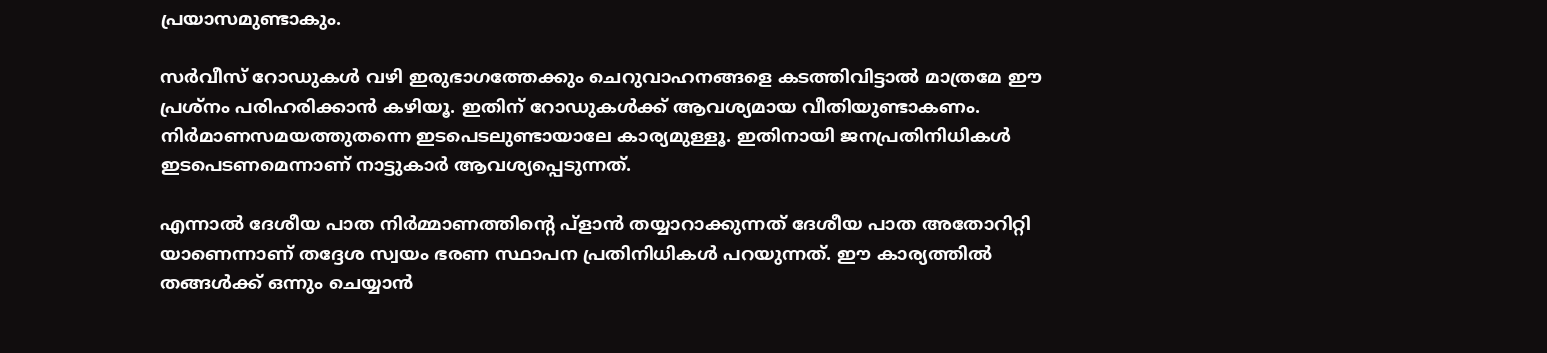പ്രയാസമുണ്ടാകും.

സര്‍വീസ് റോഡുകള്‍ വഴി ഇരുഭാഗത്തേക്കും ചെറുവാഹനങ്ങളെ കടത്തിവിട്ടാല്‍ മാത്രമേ ഈ പ്രശ്‌നം പരിഹരിക്കാന്‍ കഴിയൂ. ഇതിന് റോഡുകള്‍ക്ക് ആവശ്യമായ വീതിയുണ്ടാകണം. നിര്‍മാണസമയത്തുതന്നെ ഇടപെടലുണ്ടായാലേ കാര്യമുള്ളൂ. ഇതിനായി ജനപ്രതിനിധികള്‍ ഇടപെടണമെന്നാണ് നാട്ടുകാര്‍ ആവശ്യപ്പെടുന്നത്.

എന്നാല്‍ ദേശീയ പാത നിര്‍മ്മാണത്തിന്റെ പ്‌ളാന്‍ തയ്യാറാക്കുന്നത് ദേശീയ പാത അതോറിറ്റി യാണെന്നാണ് തദ്ദേശ സ്വയം ഭരണ സ്ഥാപന പ്രതിനിധികള്‍ പറയുന്നത്. ഈ കാര്യത്തില്‍ തങ്ങള്‍ക്ക് ഒന്നും ചെയ്യാന്‍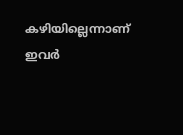കഴിയില്ലെന്നാണ് ഇവര്‍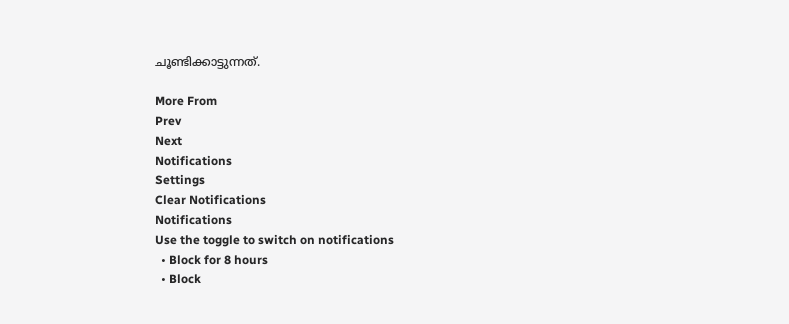ചൂണ്ടിക്കാട്ടുന്നത്.

More From
Prev
Next
Notifications
Settings
Clear Notifications
Notifications
Use the toggle to switch on notifications
  • Block for 8 hours
  • Block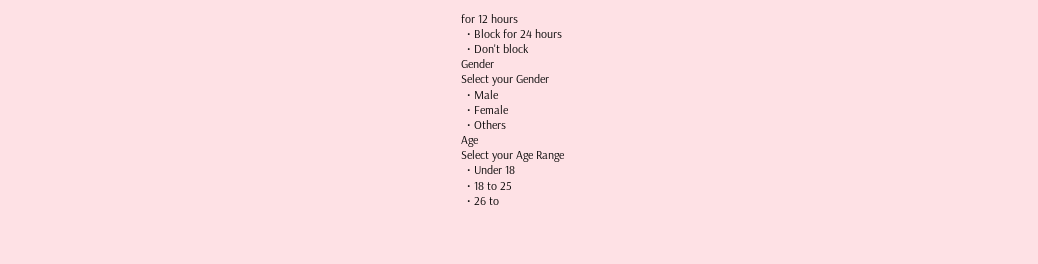for 12 hours
  • Block for 24 hours
  • Don't block
Gender
Select your Gender
  • Male
  • Female
  • Others
Age
Select your Age Range
  • Under 18
  • 18 to 25
  • 26 to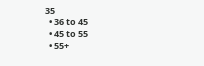35
  • 36 to 45
  • 45 to 55
  • 55+